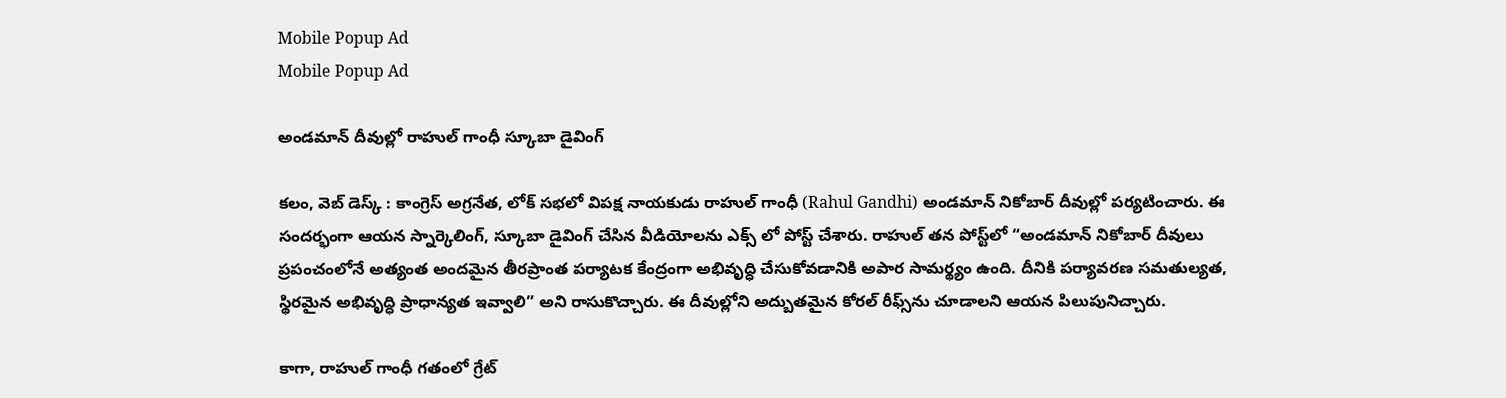Mobile Popup Ad
Mobile Popup Ad

అండమాన్ దీవుల్లో రాహుల్ గాంధీ స్కూబా డైవింగ్

కలం, వెబ్ డెస్క్ : కాంగ్రెస్ అగ్రనేత, లోక్ సభలో విపక్ష నాయకుడు రాహుల్ గాంధీ (Rahul Gandhi) అండమాన్ నికోబార్ దీవుల్లో పర్యటించారు. ఈ సందర్భంగా ఆయన స్నార్కెలింగ్, స్కూబా డైవింగ్ చేసిన వీడియోలను ఎక్స్ లో పోస్ట్ చేశారు. రాహుల్ తన పోస్ట్‌లో “అండమాన్ నికోబార్ దీవులు ప్రపంచంలోనే అత్యంత అందమైన తీరప్రాంత పర్యాటక కేంద్రంగా అభివృద్ధి చేసుకోవడానికి అపార సామర్థ్యం ఉంది. దీనికి పర్యావరణ సమతుల్యత, స్థిరమైన అభివృద్ధి ప్రాధాన్యత ఇవ్వాలి” అని రాసుకొచ్చారు. ఈ దీవుల్లోని అద్బుతమైన కోరల్ రీఫ్స్‌ను చూడాలని ఆయన పిలుపునిచ్చారు.

కాగా, రాహుల్ గాంధీ గతంలో గ్రేట్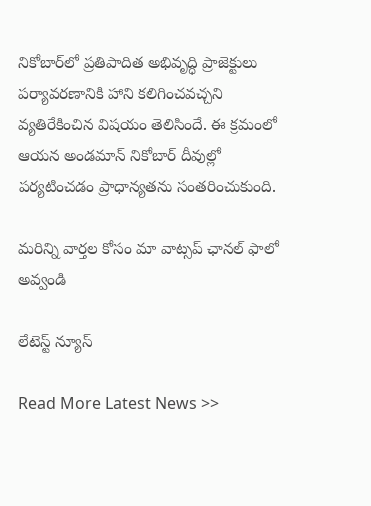నికోబార్‌లో ప్రతిపాదిత అభివృద్ధి ప్రాజెక్టులు పర్యావరణానికి హాని కలిగించవచ్చని వ్యతిరేకించిన విషయం తెలిసిందే. ఈ క్రమంలో ఆయన అండమాన్ నికోబార్ దీవుల్లో పర్యటించడం ప్రాధాన్యతను సంతరించుకుంది.

మ‌రిన్ని వార్త‌ల కోసం మా వాట్స‌ప్ ఛాన‌ల్ ఫాలో అవ్వండి

లేటెస్ట్ న్యూస్‌

Read More Latest News >>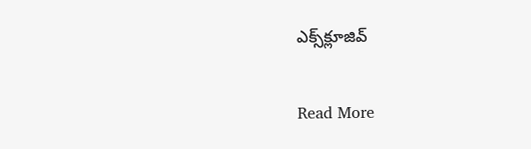ఎక్స్‌క్లూజివ్‌

Read More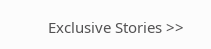Exclusive Stories >>